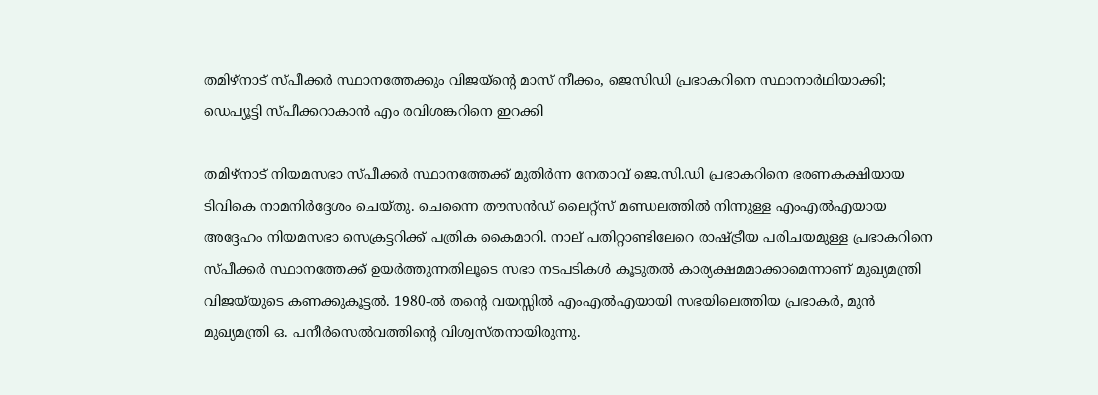തമിഴ്നാട് സ്പീക്കർ സ്ഥാനത്തേക്കും വിജയ്ന്‍റെ മാസ് നീക്കം, ജെസിഡി പ്രഭാകറിനെ സ്ഥാനാർഥിയാക്കി; ഡെപ്യൂട്ടി സ്പീക്കറാകാൻ എം രവിശങ്കറിനെ ഇറക്കി

തമിഴ്‌നാട് നിയമസഭാ സ്പീക്കർ സ്ഥാനത്തേക്ക് മുതിർന്ന നേതാവ് ജെ.സി.ഡി പ്രഭാകറിനെ ഭരണകക്ഷിയായ ടിവികെ നാമനിർദ്ദേശം ചെയ്തു. ചെന്നൈ തൗസൻഡ് ലൈറ്റ്‌സ് മണ്ഡലത്തിൽ നിന്നുള്ള എംഎൽഎയായ അദ്ദേഹം നിയമസഭാ സെക്രട്ടറിക്ക് പത്രിക കൈമാറി. നാല് പതിറ്റാണ്ടിലേറെ രാഷ്ട്രീയ പരിചയമുള്ള പ്രഭാകറിനെ സ്പീക്കർ സ്ഥാനത്തേക്ക് ഉയർത്തുന്നതിലൂടെ സഭാ നടപടികൾ കൂടുതൽ കാര്യക്ഷമമാക്കാമെന്നാണ് മുഖ്യമന്ത്രി വിജയ്‌യുടെ കണക്കുകൂട്ടൽ. 1980-ൽ തന്റെ വയസ്സിൽ എംഎൽഎയായി സഭയിലെത്തിയ പ്രഭാകർ, മുൻ മുഖ്യമന്ത്രി ഒ. പനീർസെൽവത്തിന്റെ വിശ്വസ്തനായിരുന്നു.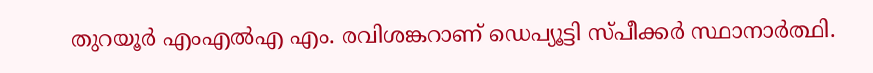തുറയൂർ എംഎൽഎ എം. രവിശങ്കറാണ് ഡെപ്യൂട്ടി സ്പീക്കർ സ്ഥാനാർത്ഥി.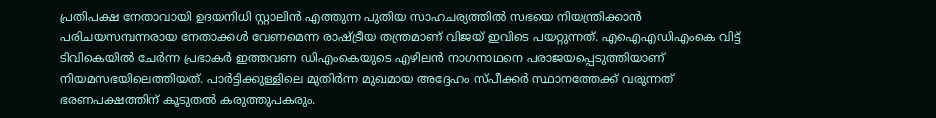പ്രതിപക്ഷ നേതാവായി ഉദയനിധി സ്റ്റാലിൻ എത്തുന്ന പുതിയ സാഹചര്യത്തിൽ സഭയെ നിയന്ത്രിക്കാൻ പരിചയസമ്പന്നരായ നേതാക്കൾ വേണമെന്ന രാഷ്ട്രീയ തന്ത്രമാണ് വിജയ് ഇവിടെ പയറ്റുന്നത്. എഐഎഡിഎംകെ വിട്ട് ടിവികെയിൽ ചേർന്ന പ്രഭാകർ ഇത്തവണ ഡിഎംകെയുടെ എഴിലൻ നാഗനാഥനെ പരാജയപ്പെടുത്തിയാണ് നിയമസഭയിലെത്തിയത്. പാർട്ടിക്കുള്ളിലെ മുതിർന്ന മുഖമായ അദ്ദേഹം സ്പീക്കർ സ്ഥാനത്തേക്ക് വരുന്നത് ഭരണപക്ഷത്തിന് കൂടുതൽ കരുത്തുപകരും.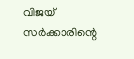വിജയ് സർക്കാരിന്റെ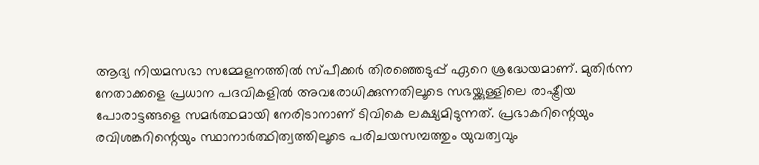ആദ്യ നിയമസഭാ സമ്മേളനത്തിൽ സ്പീക്കർ തിരഞ്ഞെടുപ്പ് ഏറെ ശ്രദ്ധേയമാണ്. മുതിർന്ന നേതാക്കളെ പ്രധാന പദവികളിൽ അവരോധിക്കുന്നതിലൂടെ സഭയ്ക്കുള്ളിലെ രാഷ്ട്രീയ പോരാട്ടങ്ങളെ സമർത്ഥമായി നേരിടാനാണ് ടിവികെ ലക്ഷ്യമിടുന്നത്. പ്രഭാകറിന്റെയും രവിശങ്കറിന്റെയും സ്ഥാനാർത്ഥിത്വത്തിലൂടെ പരിചയസമ്പത്തും യുവത്വവും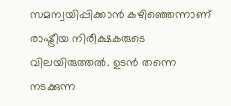സമന്വയിപ്പിക്കാൻ കഴിഞ്ഞെന്നാണ് രാഷ്ട്രീയ നിരീക്ഷകരുടെ വിലയിരുത്തൽ. ഉടൻ തന്നെ നടക്കുന്ന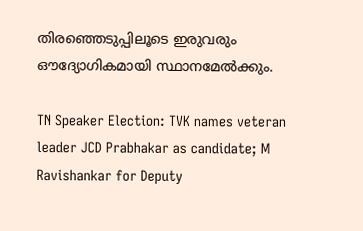തിരഞ്ഞെടുപ്പിലൂടെ ഇരുവരും ഔദ്യോഗികമായി സ്ഥാനമേൽക്കും.

TN Speaker Election: TVK names veteran leader JCD Prabhakar as candidate; M Ravishankar for Deputy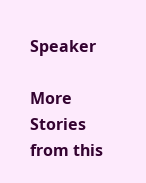Speaker

More Stories from this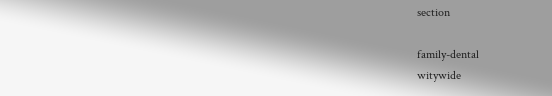section

family-dental
witywide